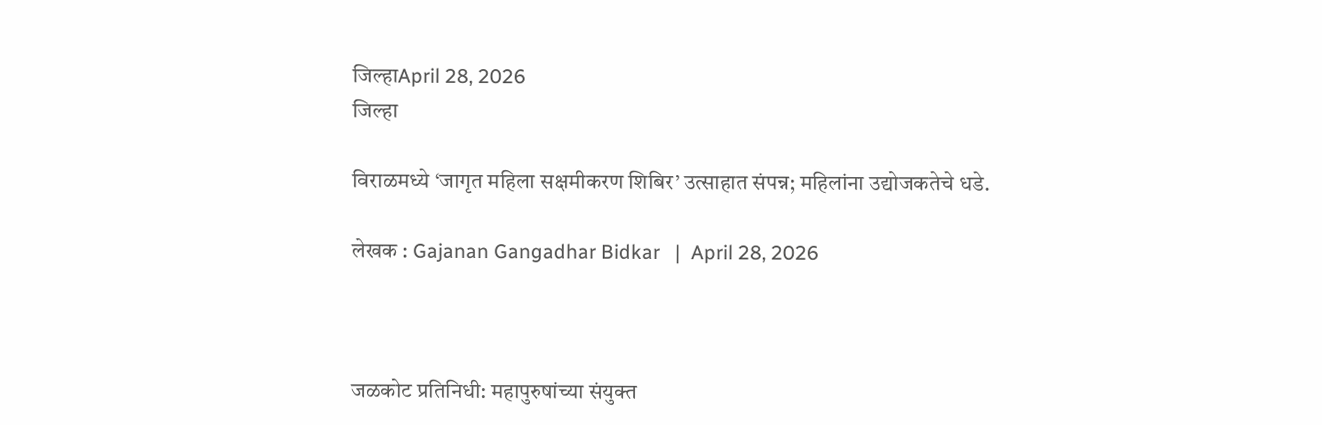जिल्हाApril 28, 2026
जिल्हा

विराळमध्ये ‘जागृत महिला सक्षमीकरण शिबिर’ उत्साहात संपन्न; महिलांना उद्योजकतेचे धडे.

लेखक : Gajanan Gangadhar Bidkar   |  April 28, 2026



जळकोट प्रतिनिधी: महापुरुषांच्या संयुक्त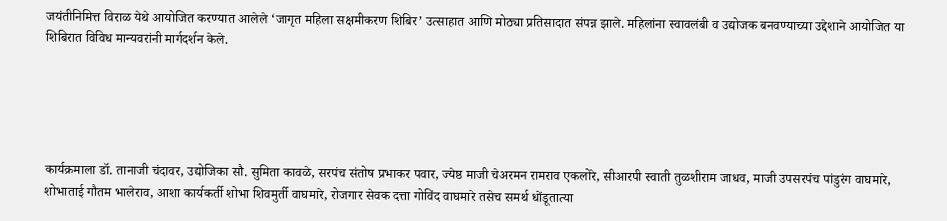जयंतीनिमित्त विराळ येथे आयोजित करण्यात आलेले ‘जागृत महिला सक्षमीकरण शिबिर’ उत्साहात आणि मोठ्या प्रतिसादात संपन्न झाले. महिलांना स्वावलंबी व उद्योजक बनवण्याच्या उद्देशाने आयोजित या शिबिरात विविध मान्यवरांनी मार्गदर्शन केले.





कार्यक्रमाला डॉ. तानाजी चंदावर, उद्योजिका सौ. सुमिता कावळे, सरपंच संतोष प्रभाकर पवार, ज्येष्ठ माजी चेअरमन रामराव एकलोरे, सीआरपी स्वाती तुळशीराम जाधव, माजी उपसरपंच पांडुरंग वाघमारे, शोभाताई गौतम भालेराव, आशा कार्यकर्ती शोभा शिवमुर्ती वाघमारे, रोजगार सेवक दत्ता गोविंद वाघमारे तसेच समर्थ धोंडूतात्या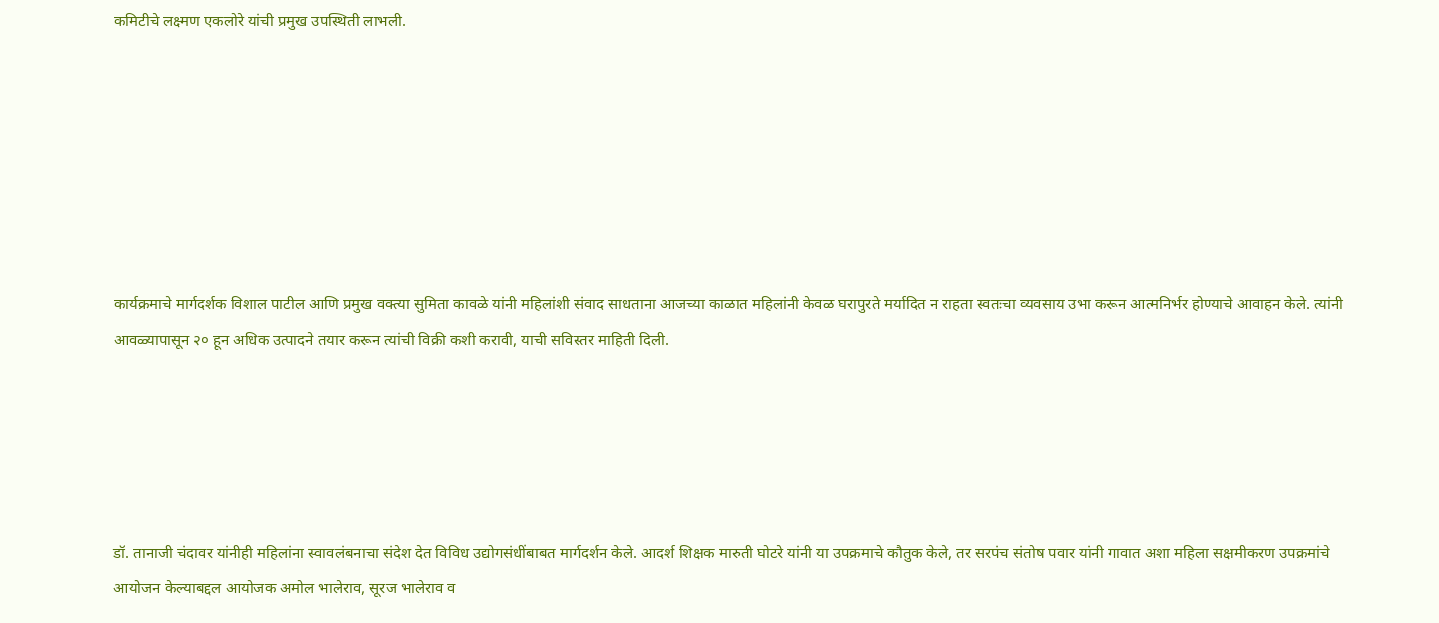कमिटीचे लक्ष्मण एकलोरे यांची प्रमुख उपस्थिती लाभली.







कार्यक्रमाचे मार्गदर्शक विशाल पाटील आणि प्रमुख वक्त्या सुमिता कावळे यांनी महिलांशी संवाद साधताना आजच्या काळात महिलांनी केवळ घरापुरते मर्यादित न राहता स्वतःचा व्यवसाय उभा करून आत्मनिर्भर होण्याचे आवाहन केले. त्यांनी आवळ्यापासून २० हून अधिक उत्पादने तयार करून त्यांची विक्री कशी करावी, याची सविस्तर माहिती दिली.





डॉ. तानाजी चंदावर यांनीही महिलांना स्वावलंबनाचा संदेश देत विविध उद्योगसंधींबाबत मार्गदर्शन केले. आदर्श शिक्षक मारुती घोटरे यांनी या उपक्रमाचे कौतुक केले, तर सरपंच संतोष पवार यांनी गावात अशा महिला सक्षमीकरण उपक्रमांचे आयोजन केल्याबद्दल आयोजक अमोल भालेराव, सूरज भालेराव व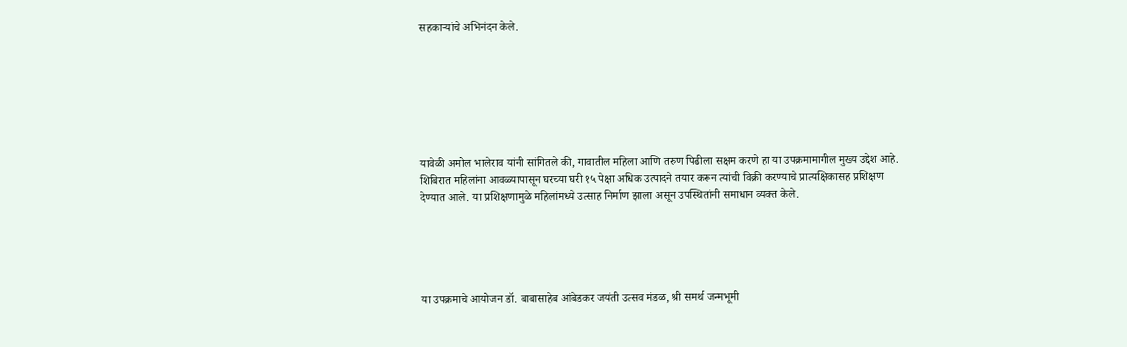सहकाऱ्यांचे अभिनंदन केले.







यावेळी अमोल भालेराव यांनी सांगितले की, गावातील महिला आणि तरुण पिढीला सक्षम करणे हा या उपक्रमामागील मुख्य उद्देश आहे. शिबिरात महिलांना आवळ्यापासून घरच्या घरी १५ पेक्षा अधिक उत्पादने तयार करून त्यांची विक्री करण्याचे प्रात्यक्षिकासह प्रशिक्षण देण्यात आले. या प्रशिक्षणामुळे महिलांमध्ये उत्साह निर्माण झाला असून उपस्थितांनी समाधान व्यक्त केले.





या उपक्रमाचे आयोजन डॉ. बाबासाहेब आंबेडकर जयंती उत्सव मंडळ, श्री समर्थ जन्मभूमी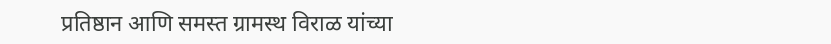प्रतिष्ठान आणि समस्त ग्रामस्थ विराळ यांच्या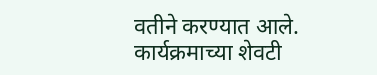वतीने करण्यात आले. कार्यक्रमाच्या शेवटी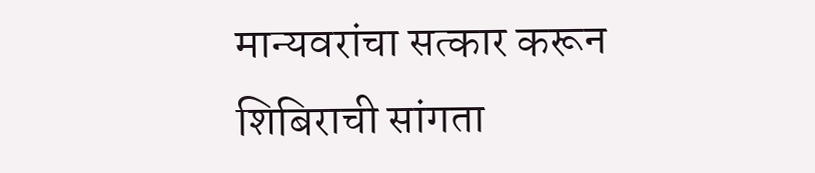मान्यवरांचा सत्कार करून शिबिराची सांगता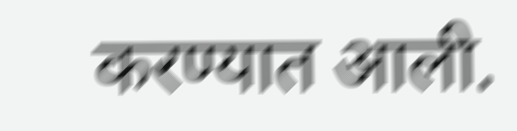करण्यात आली.